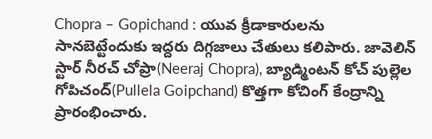Chopra – Gopichand : యువ క్రీడాకారులను సానబెట్టేందుకు ఇద్దరు దిగ్గజాలు చేతులు కలిపారు. జావెలిన్ స్టార్ నీరచ్ చోప్రా(Neeraj Chopra), బ్యాడ్మింటన్ కోచ్ పుల్లెల గోపిచంద్(Pullela Goipchand) కొత్తగా కోచింగ్ కేంద్రాన్ని ప్రారంభించారు.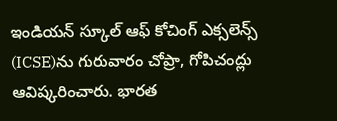ఇండియన్ స్కూల్ ఆఫ్ కోచింగ్ ఎక్సలెన్స్ (ICSE)ను గురువారం చోప్రా, గోపిచంద్లు ఆవిష్కరించారు. భారత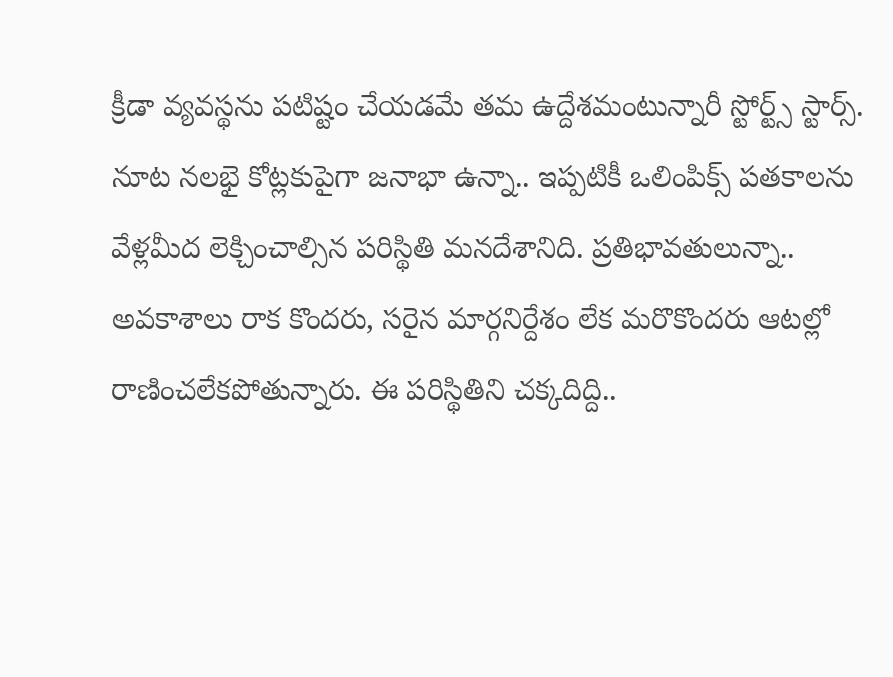క్రీడా వ్యవస్థను పటిష్టం చేయడమే తమ ఉద్దేశమంటున్నారీ స్టోర్ట్స్ స్టార్స్.
నూట నలభై కోట్లకుపైగా జనాభా ఉన్నా.. ఇప్పటికీ ఒలింపిక్స్ పతకాలను వేళ్లమీద లెక్చించాల్సిన పరిస్థితి మనదేశానిది. ప్రతిభావతులున్నా.. అవకాశాలు రాక కొందరు, సరైన మార్గనిర్దేశం లేక మరొకొందరు ఆటల్లో రాణించలేకపోతున్నారు. ఈ పరిస్థితిని చక్కదిద్ది..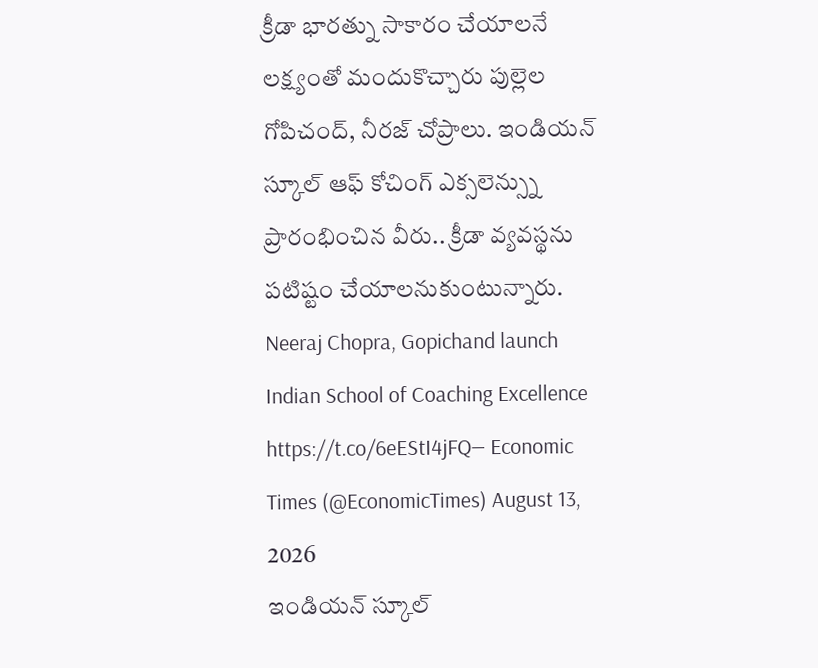క్రీడా భారత్ను సాకారం చేయాలనే లక్ష్యంతో మందుకొచ్చారు పుల్లెల గోపిచంద్, నీరజ్ చోప్రాలు. ఇండియన్ స్కూల్ ఆఫ్ కోచింగ్ ఎక్సలెన్స్ను ప్రారంభించిన వీరు.. క్రీడా వ్యవస్థను పటిష్టం చేయాలనుకుంటున్నారు.
Neeraj Chopra, Gopichand launch Indian School of Coaching Excellence
https://t.co/6eEStI4jFQ— Economic Times (@EconomicTimes) August 13, 2026
ఇండియన్ స్కూల్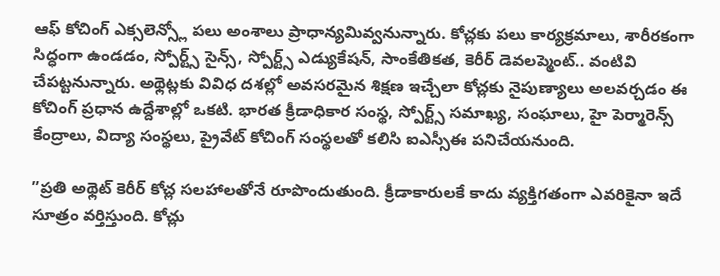ఆఫ్ కోచింగ్ ఎక్సలెన్స్లో పలు అంశాలు ప్రాధాన్యమివ్వనున్నారు. కోచ్లకు పలు కార్యక్రమాలు, శారీరకంగా సిద్ధంగా ఉండడం, స్పోర్ట్స్ సైన్స్, స్పోర్ట్స్ ఎడ్యుకేషన్, సాంకేతికత, కెరీర్ డెవలప్మెంట్.. వంటివి చేపట్టనున్నారు. అథ్లెట్లకు వివిధ దశల్లో అవసరమైన శిక్షణ ఇచ్చేలా కోచ్లకు నైపుణ్యాలు అలవర్చడం ఈ కోచింగ్ ప్రధాన ఉద్దేశాల్లో ఒకటి. భారత క్రీడాధికార సంస్థ, స్పోర్ట్స్ సమాఖ్య, సంఘాలు, హై పెర్మారెన్స్ కేంద్రాలు, విద్యా సంస్థలు, ప్రైవేట్ కోచింగ్ సంస్థలతో కలిసి ఐఎస్సీఈ పనిచేయనుంది.

”ప్రతి అథ్లెట్ కెరీర్ కోచ్ల సలహాలతోనే రూపొందుతుంది. క్రీడాకారులకే కాదు వ్యక్తిగతంగా ఎవరికైనా ఇదే సూత్రం వర్తిస్తుంది. కోచ్లు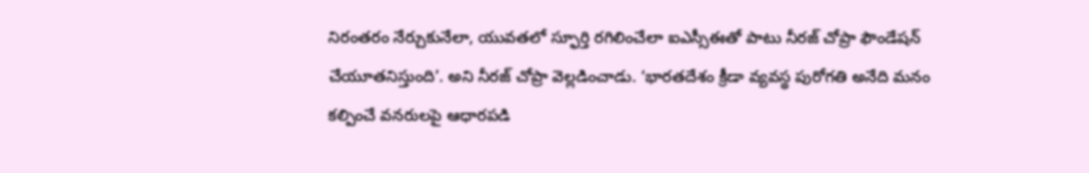నిరంతరం నేర్చుకునేలా, యువతలో స్ఫూర్తి రగిలించేలా ఐఎస్సీఈతో పాటు నీరజ్ చోప్రా ఫౌండేషన్ చేయూతనిస్తుంది’. అని నీరజ్ చోప్రా వెల్లడించాడు. ‘భారతదేశం క్రీడా వ్యవస్థ పురోగతి అనేది మనం కల్పించే వనరులపై ఆధారపడి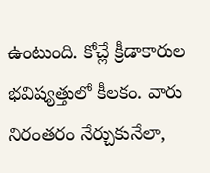ఉంటుంది. కోచ్లే క్రీడాకారుల భవిష్యత్తులో కీలకం. వారు నిరంతరం నేర్చుకునేలా,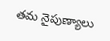తమ నైపుణ్యాలు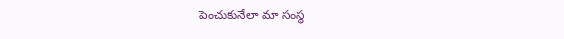పెంచుకునేలా మా సంస్థ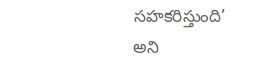సహకరిస్తుంది’ అని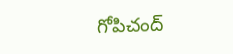గోపిచంద్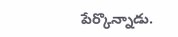పేర్కొన్నాడు.